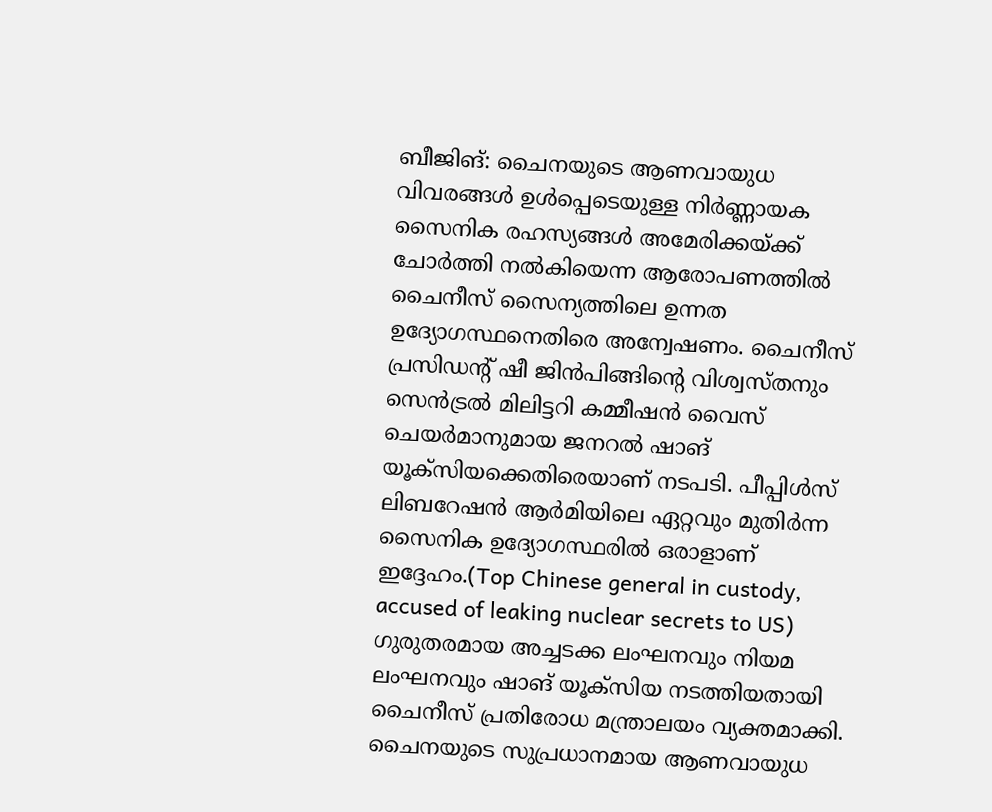ബീജിങ്: ചൈനയുടെ ആണവായുധ വിവരങ്ങൾ ഉൾപ്പെടെയുള്ള നിർണ്ണായക സൈനിക രഹസ്യങ്ങൾ അമേരിക്കയ്ക്ക് ചോർത്തി നൽകിയെന്ന ആരോപണത്തിൽ ചൈനീസ് സൈന്യത്തിലെ ഉന്നത ഉദ്യോഗസ്ഥനെതിരെ അന്വേഷണം. ചൈനീസ് പ്രസിഡന്റ് ഷീ ജിൻപിങ്ങിന്റെ വിശ്വസ്തനും സെൻട്രൽ മിലിട്ടറി കമ്മീഷൻ വൈസ് ചെയർമാനുമായ ജനറൽ ഷാങ് യൂക്സിയക്കെതിരെയാണ് നടപടി. പീപ്പിൾസ് ലിബറേഷൻ ആർമിയിലെ ഏറ്റവും മുതിർന്ന സൈനിക ഉദ്യോഗസ്ഥരിൽ ഒരാളാണ് ഇദ്ദേഹം.(Top Chinese general in custody, accused of leaking nuclear secrets to US)
ഗുരുതരമായ അച്ചടക്ക ലംഘനവും നിയമ ലംഘനവും ഷാങ് യൂക്സിയ നടത്തിയതായി ചൈനീസ് പ്രതിരോധ മന്ത്രാലയം വ്യക്തമാക്കി. ചൈനയുടെ സുപ്രധാനമായ ആണവായുധ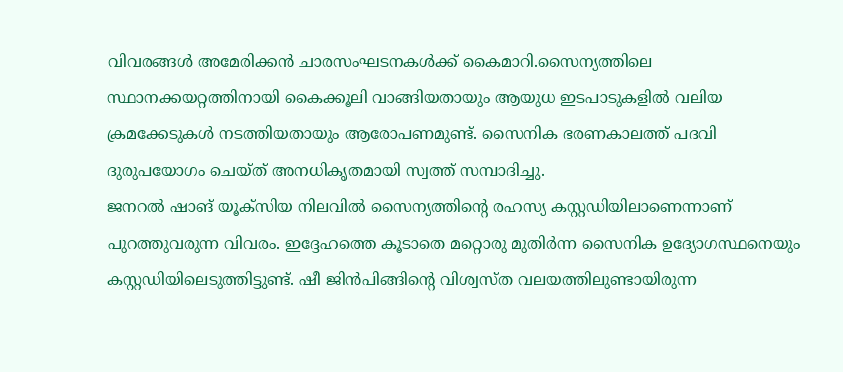വിവരങ്ങൾ അമേരിക്കൻ ചാരസംഘടനകൾക്ക് കൈമാറി.സൈന്യത്തിലെ സ്ഥാനക്കയറ്റത്തിനായി കൈക്കൂലി വാങ്ങിയതായും ആയുധ ഇടപാടുകളിൽ വലിയ ക്രമക്കേടുകൾ നടത്തിയതായും ആരോപണമുണ്ട്. സൈനിക ഭരണകാലത്ത് പദവി ദുരുപയോഗം ചെയ്ത് അനധികൃതമായി സ്വത്ത് സമ്പാദിച്ചു.
ജനറൽ ഷാങ് യൂക്സിയ നിലവിൽ സൈന്യത്തിന്റെ രഹസ്യ കസ്റ്റഡിയിലാണെന്നാണ് പുറത്തുവരുന്ന വിവരം. ഇദ്ദേഹത്തെ കൂടാതെ മറ്റൊരു മുതിർന്ന സൈനിക ഉദ്യോഗസ്ഥനെയും കസ്റ്റഡിയിലെടുത്തിട്ടുണ്ട്. ഷീ ജിൻപിങ്ങിന്റെ വിശ്വസ്ത വലയത്തിലുണ്ടായിരുന്ന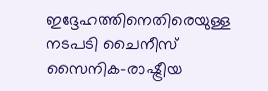ഇദ്ദേഹത്തിനെതിരെയുള്ള നടപടി ചൈനീസ് സൈനിക-രാഷ്ട്രീയ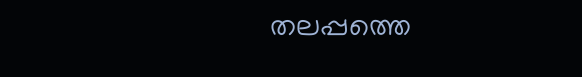തലപ്പത്തെ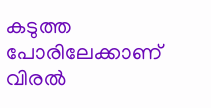കടുത്ത പോരിലേക്കാണ് വിരൽ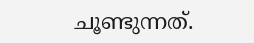ചൂണ്ടുന്നത്.